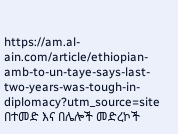https://am.al-ain.com/article/ethiopian-amb-to-un-taye-says-last-two-years-was-tough-in-diplomacy?utm_source=site
በተመድ እና በሌሎች መድረኮች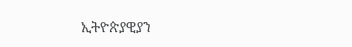ኢትዮጵያዊያን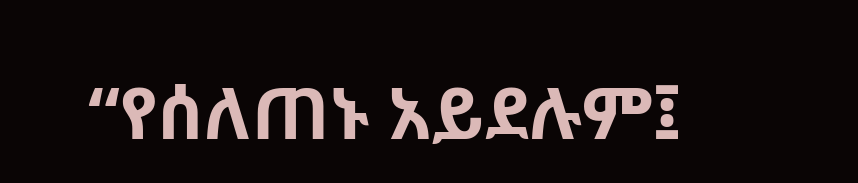“የሰለጠኑ አይደሉም፤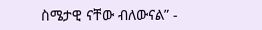ስሜታዊ ናቸው ብለውናል” -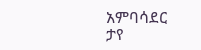አምባሳደር ታየ